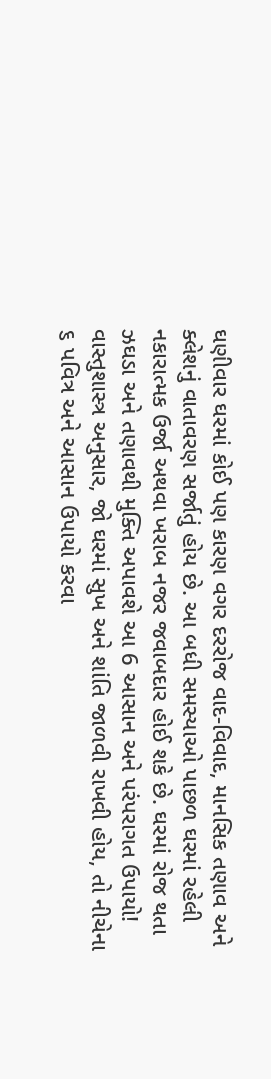ઘણીવાર ઘરમાં કોઈ પણ કારણ વગર દરરોજ વાદ-વિવાદ, માનસિક તણાવ અને ક્લેશનું વાતાવરણ સર્જાતું હોય છે. આ બધી સમસ્યાઓ પાછળ ઘરમાં રહેલી નકારાત્મક ઉર્જા અથવા ખરાબ નજર જવાબદાર હોઈ શકે છે. ઘરમાં રોજ થતા ઝઘડા અને તણાવથી મુક્તિ અપાવશે આ 6 આસાન અને પરંપરાગત ઉપાયો!
વાસ્તુશાસ્ત્ર અનુસાર, જો ઘરમાં સુખ અને શાંતિ જાળવી રાખવી હોય, તો નીચેના ૬ પવિત્ર અને આસાન ઉપાયો કરવા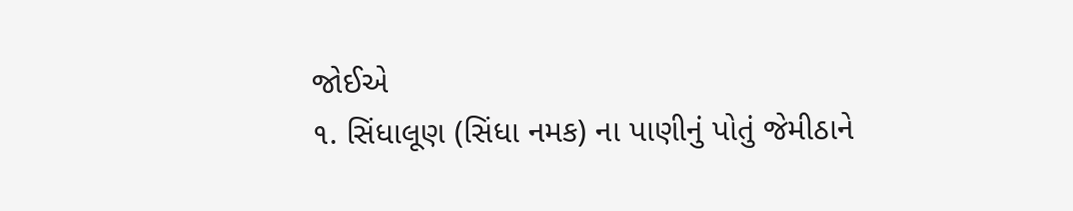જોઈએ
૧. સિંધાલૂણ (સિંધા નમક) ના પાણીનું પોતું જેમીઠાને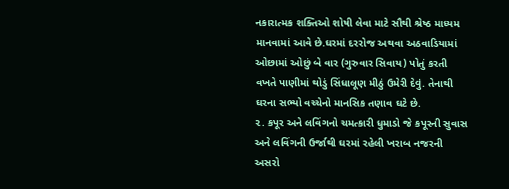નકારાત્મક શક્તિઓ શોષી લેવા માટે સૌથી શ્રેષ્ઠ માધ્યમ માનવામાં આવે છે.ઘરમાં દરરોજ અથવા અઠવાડિયામાં ઓછામાં ઓછું બે વાર (ગુરુવાર સિવાય) પોતું કરતી વખતે પાણીમાં થોડું સિંધાલૂણ મીઠું ઉમેરી દેવું. તેનાથી ઘરના સભ્યો વચ્ચેનો માનસિક તણાવ ઘટે છે.
૨. કપૂર અને લવિંગનો ચમત્કારી ધુમાડો જે કપૂરની સુવાસ અને લવિંગની ઉર્જાથી ઘરમાં રહેલી ખરાબ નજરની અસરો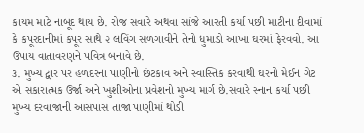કાયમ માટે નાબૂદ થાય છે. રોજ સવારે અથવા સાંજે આરતી કર્યા પછી માટીના દીવામાં કે કપૂરદાનીમાં કપૂર સાથે ૨ લવિંગ સળગાવીને તેનો ધુમાડો આખા ઘરમાં ફેરવવો. આ ઉપાય વાતાવરણને પવિત્ર બનાવે છે.
૩. મુખ્ય દ્વાર પર હળદરના પાણીનો છંટકાવ અને સ્વાસ્તિક કરવાથી ઘરનો મેઈન ગેટ એ સકારાત્મક ઉર્જા અને ખુશીઓના પ્રવેશનો મુખ્ય માર્ગ છે.સવારે સ્નાન કર્યા પછી મુખ્ય દરવાજાની આસપાસ તાજા પાણીમાં થોડી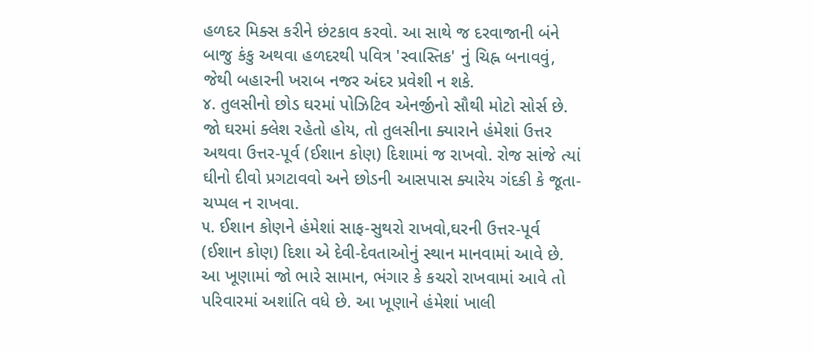હળદર મિક્સ કરીને છંટકાવ કરવો. આ સાથે જ દરવાજાની બંને બાજુ કંકુ અથવા હળદરથી પવિત્ર 'સ્વાસ્તિક' નું ચિહ્ન બનાવવું, જેથી બહારની ખરાબ નજર અંદર પ્રવેશી ન શકે.
૪. તુલસીનો છોડ ઘરમાં પોઝિટિવ એનર્જીનો સૌથી મોટો સોર્સ છે. જો ઘરમાં ક્લેશ રહેતો હોય, તો તુલસીના ક્યારાને હંમેશાં ઉત્તર અથવા ઉત્તર-પૂર્વ (ઈશાન કોણ) દિશામાં જ રાખવો. રોજ સાંજે ત્યાં ઘીનો દીવો પ્રગટાવવો અને છોડની આસપાસ ક્યારેય ગંદકી કે જૂતા-ચપ્પલ ન રાખવા.
૫. ઈશાન કોણને હંમેશાં સાફ-સુથરો રાખવો,ઘરની ઉત્તર-પૂર્વ (ઈશાન કોણ) દિશા એ દેવી-દેવતાઓનું સ્થાન માનવામાં આવે છે. આ ખૂણામાં જો ભારે સામાન, ભંગાર કે કચરો રાખવામાં આવે તો પરિવારમાં અશાંતિ વધે છે. આ ખૂણાને હંમેશાં ખાલી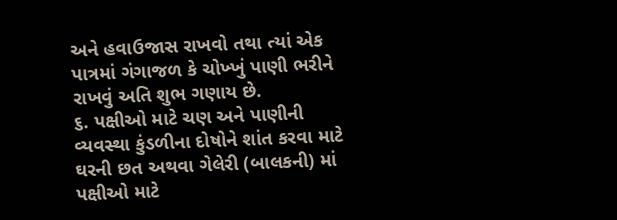અને હવાઉજાસ રાખવો તથા ત્યાં એક પાત્રમાં ગંગાજળ કે ચોખ્ખું પાણી ભરીને રાખવું અતિ શુભ ગણાય છે.
૬. પક્ષીઓ માટે ચણ અને પાણીની વ્યવસ્થા કુંડળીના દોષોને શાંત કરવા માટે ઘરની છત અથવા ગેલેરી (બાલકની) માં પક્ષીઓ માટે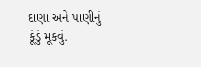દાણા અને પાણીનું કૂંડું મૂકવું.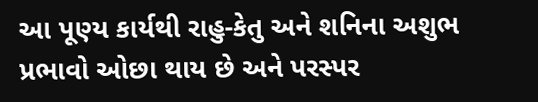આ પૂણ્ય કાર્યથી રાહુ-કેતુ અને શનિના અશુભ પ્રભાવો ઓછા થાય છે અને પરસ્પર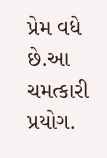પ્રેમ વધે છે.આ ચમત્કારી પ્રયોગ.